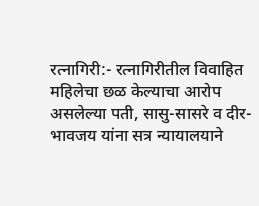रत्नागिरी:- रत्नागिरीतील विवाहित महिलेचा छळ केल्याचा आरोप असलेल्या पती, सासु-सासरे व दीर-भावजय यांना सत्र न्यायालयाने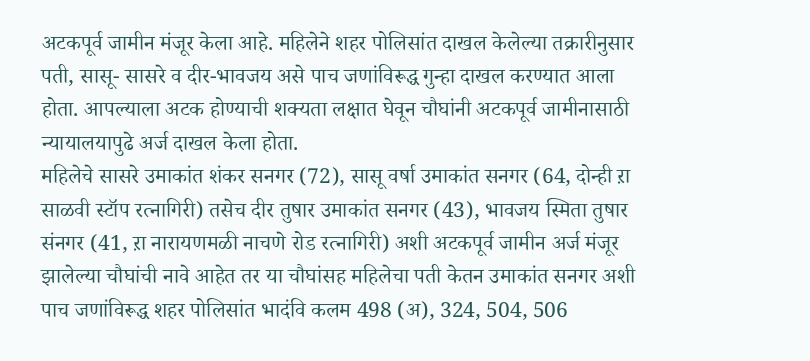अटकपूर्व जामीन मंजूर केला आहे. महिलेने शहर पोलिसांत दाखल केलेल्या तक्रारीनुसार पती, सासू- सासरे व दीर-भावजय असे पाच जणांविरूद्ध गुन्हा दाखल करण्यात आला होता. आपल्याला अटक होण्याची शक्यता लक्षात घेवून चौघांनी अटकपूर्व जामीनासाठी न्यायालयापुढे अर्ज दाखल केला होता.
महिलेचे सासरे उमाकांत शंकर सनगर (72), सासू वर्षा उमाकांत सनगर (64, दोन्ही ऱा साळवी स्टॉप रत्नागिरी) तसेच दीर तुषार उमाकांत सनगर (43), भावजय स्मिता तुषार संनगर (41, ऱा नारायणमळी नाचणे रोड रत्नागिरी) अशी अटकपूर्व जामीन अर्ज मंजूर झालेल्या चौघांची नावे आहेत तर या चौघांसह महिलेचा पती केतन उमाकांत सनगर अशी पाच जणांविरूद्ध शहर पोलिसांत भादंवि कलम 498 (अ), 324, 504, 506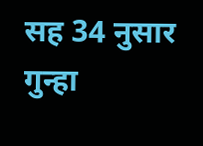सह 34 नुसार गुन्हा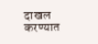दाखल करण्यात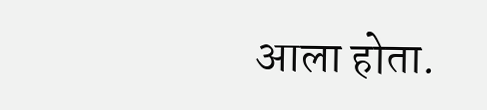आला होता.